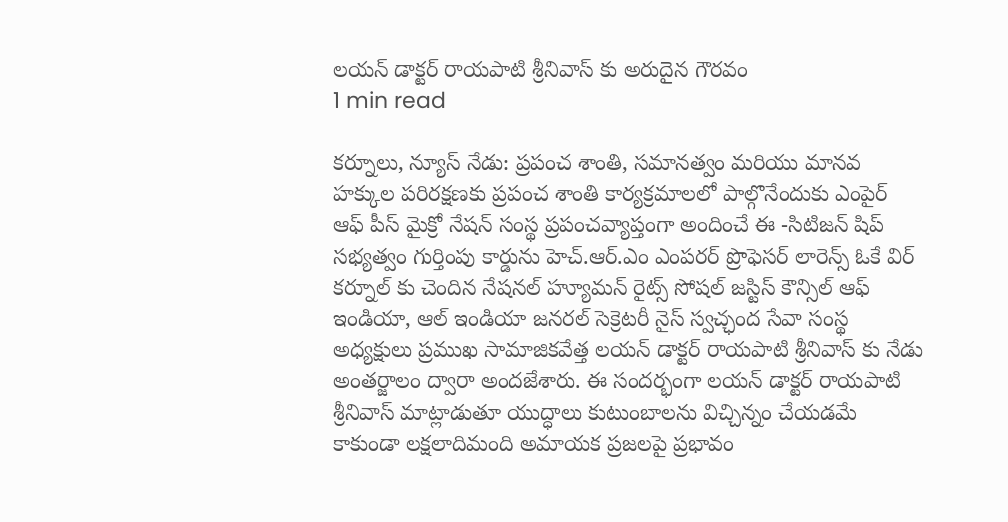లయన్ డాక్టర్ రాయపాటి శ్రీనివాస్ కు అరుదైన గౌరవం
1 min read

కర్నూలు, న్యూస్ నేడు: ప్రపంచ శాంతి, సమానత్వం మరియు మానవ హక్కుల పరిరక్షణకు ప్రపంచ శాంతి కార్యక్రమాలలో పాల్గొనేందుకు ఎంపైర్ ఆఫ్ పీస్ మైక్రో నేషన్ సంస్థ ప్రపంచవ్యాప్తంగా అందించే ఈ -సిటిజన్ షిప్ సభ్యత్వం గుర్తింపు కార్డును హెచ్.ఆర్.ఎం ఎంపరర్ ప్రొఫెసర్ లారెన్స్ ఓకే విర్ కర్నూల్ కు చెందిన నేషనల్ హ్యూమన్ రైట్స్ సోషల్ జస్టిస్ కౌన్సిల్ ఆఫ్ ఇండియా, ఆల్ ఇండియా జనరల్ సెక్రెటరీ నైస్ స్వచ్ఛంద సేవా సంస్థ అధ్యక్షులు ప్రముఖ సామాజికవేత్త లయన్ డాక్టర్ రాయపాటి శ్రీనివాస్ కు నేడు అంతర్జాలం ద్వారా అందజేశారు. ఈ సందర్భంగా లయన్ డాక్టర్ రాయపాటి శ్రీనివాస్ మాట్లాడుతూ యుద్ధాలు కుటుంబాలను విచ్చిన్నం చేయడమే కాకుండా లక్షలాదిమంది అమాయక ప్రజలపై ప్రభావం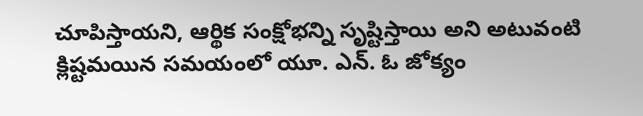చూపిస్తాయని, ఆర్థిక సంక్షోభన్ని సృష్టిస్తాయి అని అటువంటి క్లిష్టమయిన సమయంలో యూ. ఎన్. ఓ జోక్యం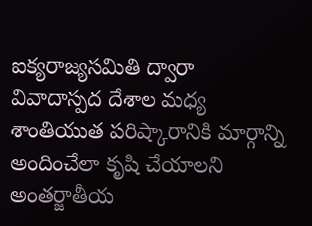ఐక్యరాజ్యసమితి ద్వారా వివాదాస్పద దేశాల మధ్య శాంతియుత పరిష్కారానికి మార్గాన్ని అందించేలా కృషి చేయాలని అంతర్జాతీయ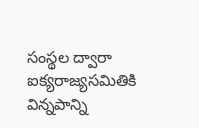సంస్థల ద్వారా ఐక్యరాజ్యసమితికి విన్నపాన్ని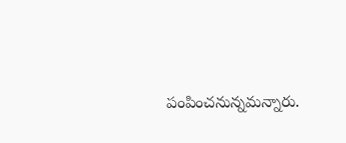పంపించనున్నమన్నారు.